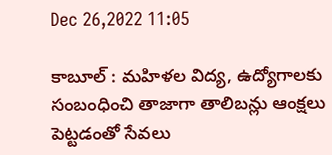Dec 26,2022 11:05

కాబూల్‌ : మహిళల విద్య, ఉద్యోగాలకు సంబంధించి తాజాగా తాలిబన్లు ఆంక్షలు పెట్టడంతో సేవలు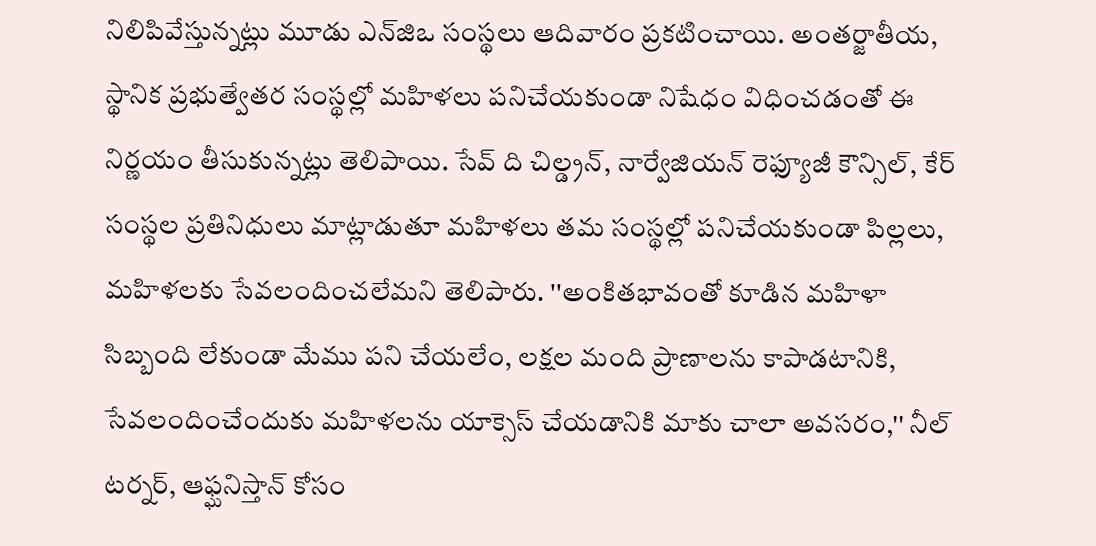నిలిపివేస్తున్నట్లు మూడు ఎన్‌జిఒ సంస్థలు ఆదివారం ప్రకటించాయి. అంతర్జాతీయ, స్థానిక ప్రభుత్వేతర సంస్థల్లో మహిళలు పనిచేయకుండా నిషేధం విధించడంతో ఈ నిర్ణయం తీసుకున్నట్లు తెలిపాయి. సేవ్‌ ది చిల్డ్రన్‌, నార్వేజియన్‌ రెఫ్యూజీ కౌన్సిల్‌, కేర్‌ సంస్థల ప్రతినిధులు మాట్లాడుతూ మహిళలు తమ సంస్థల్లో పనిచేయకుండా పిల్లలు, మహిళలకు సేవలందించలేమని తెలిపారు. ''అంకితభావంతో కూడిన మహిళా సిబ్బంది లేకుండా మేము పని చేయలేం, లక్షల మంది ప్రాణాలను కాపాడటానికి, సేవలందించేందుకు మహిళలను యాక్సెస్‌ చేయడానికి మాకు చాలా అవసరం,'' నీల్‌ టర్నర్‌, ఆఫ్ఘనిస్తాన్‌ కోసం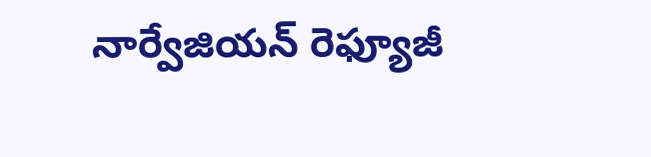నార్వేజియన్‌ రెఫ్యూజీ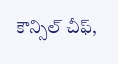కౌన్సిల్‌ చీఫ్‌,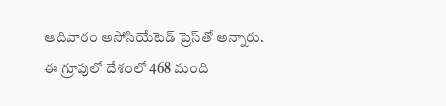ఆదివారం అసోసియేటెడ్‌ ప్రెస్‌తో అన్నారు. ఈ గ్రూపులో దేశంలో 468 మంది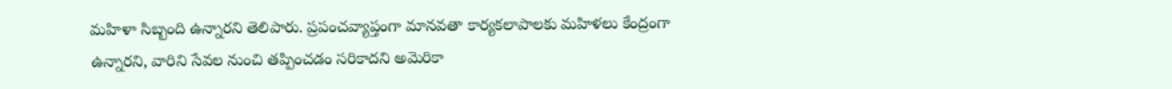మహిళా సిబ్బంది ఉన్నారని తెలిపారు. ప్రపంచవ్యాప్తంగా మానవతా కార్యకలాపాలకు మహిళలు కేంద్రంగా ఉన్నారని, వారిని సేవల నుంచి తప్పించడం సరికాదని అమెరికా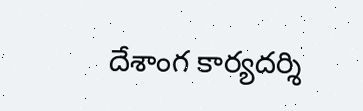దేశాంగ కార్యదర్శి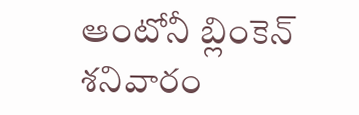ఆంటోనీ బ్లింకెన్‌ శనివారం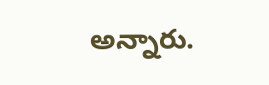అన్నారు.